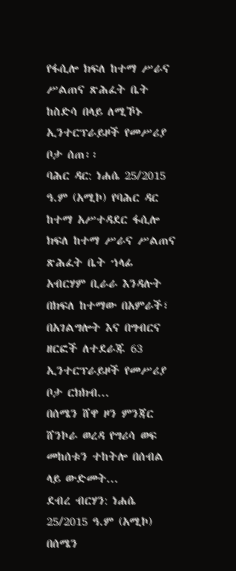የፋሲሎ ክፍለ ከተማ ሥራና ሥልጠና ጽሕፈት ቤት ከስድሳ በላይ ለሚኾኑ ኢንተርፕራይዞች የመሥሪያ ቦታ ሰጠ፡፡
ባሕር ዳር: ነሐሴ 25/2015 ዓ.ም (አሚኮ) የባሕር ዳር ከተማ አሥተዳደር ፋሲሎ ክፍለ ከተማ ሥራና ሥልጠና ጽሕፈት ቤት ኀላፊ አብርሃም ቢራራ እንዳሉት በክፍለ ከተማው በአምራች፣ በአገልግሎት እና በግብርና ዘርፎች ለተደራጁ 63 ኢንተርፕራይዞች የመሥሪያ ቦታ ርክክብ...
በሰሜን ሸዋ ዞን ምንጃር ሸንኮራ ወረዳ የግሪሳ ወፍ መከሰቱን ተከትሎ በሰብል ላይ ውድመት...
ደብረ ብርሃን: ነሐሴ 25/2015 ዓ.ም (አሚኮ) በሰሜን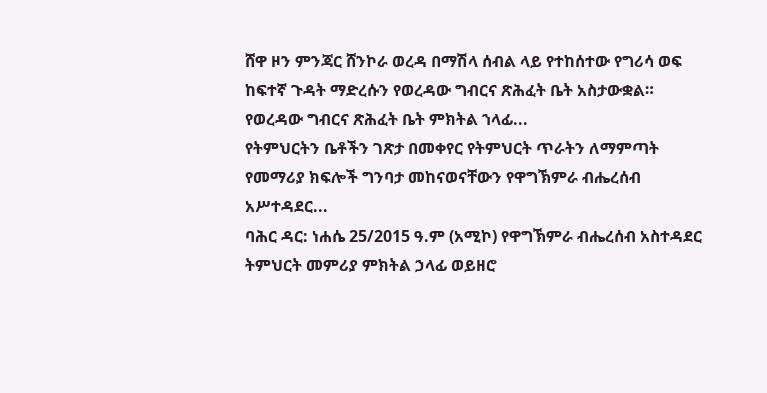ሸዋ ዞን ምንጃር ሸንኮራ ወረዳ በማሽላ ሰብል ላይ የተከሰተው የግሪሳ ወፍ ከፍተኛ ጉዳት ማድረሱን የወረዳው ግብርና ጽሕፈት ቤት አስታውቋል።
የወረዳው ግብርና ጽሕፈት ቤት ምክትል ኀላፊ...
የትምህርትን ቤቶችን ገጽታ በመቀየር የትምህርት ጥራትን ለማምጣት የመማሪያ ክፍሎች ግንባታ መከናወናቸውን የዋግኽምራ ብሔረሰብ አሥተዳደር...
ባሕር ዳር: ነሐሴ 25/2015 ዓ.ም (አሚኮ) የዋግኽምራ ብሔረሰብ አስተዳደር ትምህርት መምሪያ ምክትል ኃላፊ ወይዘሮ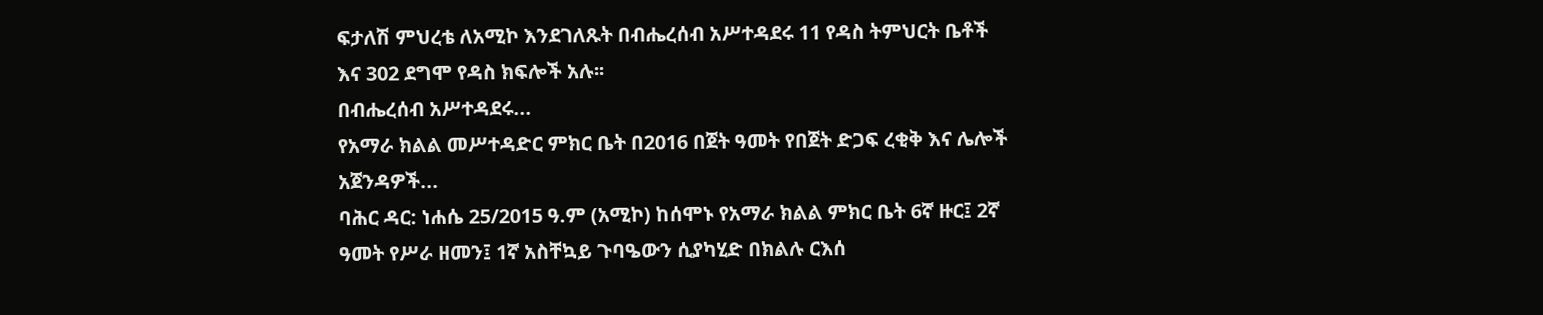ፍታለሽ ምህረቴ ለአሚኮ እንደገለጹት በብሔረሰብ አሥተዳደሩ 11 የዳስ ትምህርት ቤቶች እና 302 ደግሞ የዳስ ክፍሎች አሉ፡፡
በብሔረሰብ አሥተዳደሩ...
የአማራ ክልል መሥተዳድር ምክር ቤት በ2016 በጀት ዓመት የበጀት ድጋፍ ረቂቅ እና ሌሎች አጀንዳዎች...
ባሕር ዳር: ነሐሴ 25/2015 ዓ.ም (አሚኮ) ከሰሞኑ የአማራ ክልል ምክር ቤት 6ኛ ዙር፤ 2ኛ ዓመት የሥራ ዘመን፤ 1ኛ አስቸኳይ ጉባዔውን ሲያካሂድ በክልሉ ርእሰ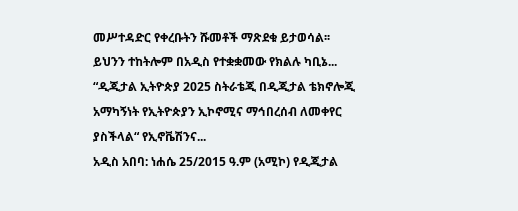መሥተዳድር የቀረቡትን ሹመቶች ማጽደቁ ይታወሳል፡፡ ይህንን ተከትሎም በአዲስ የተቋቋመው የክልሉ ካቢኔ...
“ዲጂታል ኢትዮጵያ 2025 ስትራቴጂ በዲጂታል ቴክኖሎጂ አማካኝነት የኢትዮጵያን ኢኮኖሚና ማኅበረሰብ ለመቀየር ያስችላል“ የኢኖቬሽንና...
አዲስ አበባ: ነሐሴ 25/2015 ዓ.ም (አሚኮ) የዲጂታል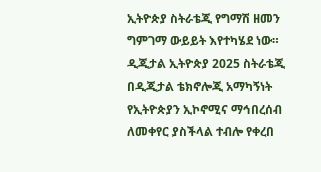ኢትዮጵያ ስትራቴጂ የግማሽ ዘመን ግምገማ ውይይት እየተካሄደ ነው። ዲጂታል ኢትዮጵያ 2025 ስትራቴጂ በዲጂታል ቴክኖሎጂ አማካኝነት የኢትዮጵያን ኢኮኖሚና ማኅበረሰብ ለመቀየር ያስችላል ተብሎ የቀረበ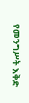የመንግሥት እቅድ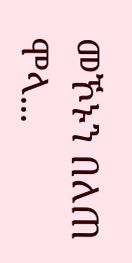መኾኑን በለጠ ሞላ...